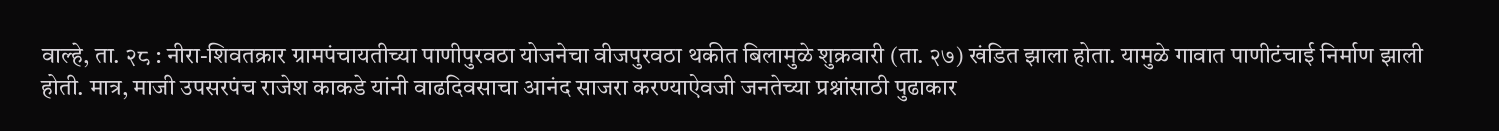वाल्हे, ता. २८ : नीरा-शिवतक्रार ग्रामपंचायतीच्या पाणीपुरवठा योजनेचा वीजपुरवठा थकीत बिलामुळे शुक्रवारी (ता. २७) खंडित झाला होता. यामुळे गावात पाणीटंचाई निर्माण झाली होती. मात्र, माजी उपसरपंच राजेश काकडे यांनी वाढदिवसाचा आनंद साजरा करण्याऐवजी जनतेच्या प्रश्नांसाठी पुढाकार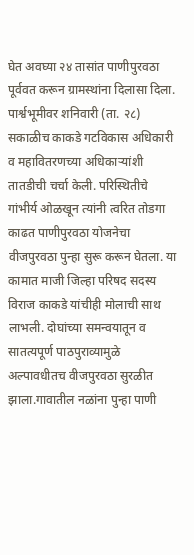घेत अवघ्या २४ तासांत पाणीपुरवठा पूर्ववत करून ग्रामस्थांना दिलासा दिला.
पार्श्वभूमीवर शनिवारी (ता. २८) सकाळीच काकडे गटविकास अधिकारी व महावितरणच्या अधिकाऱ्यांशी तातडीची चर्चा केली. परिस्थितीचे गांभीर्य ओळखून त्यांनी त्वरित तोडगा काढत पाणीपुरवठा योजनेचा वीजपुरवठा पुन्हा सुरू करून घेतला. या कामात माजी जिल्हा परिषद सदस्य विराज काकडे यांचीही मोलाची साथ लाभली. दोघांच्या समन्वयातून व सातत्यपूर्ण पाठपुराव्यामुळे अल्पावधीतच वीजपुरवठा सुरळीत झाला.गावातील नळांना पुन्हा पाणी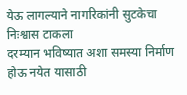येऊ लागल्याने नागरिकांनी सुटकेचा निःश्वास टाकला
दरम्यान भविष्यात अशा समस्या निर्माण होऊ नयेत यासाठी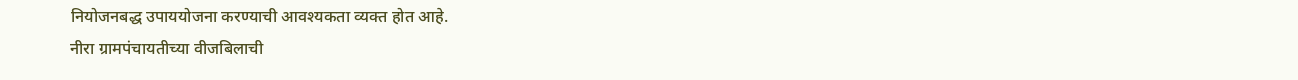नियोजनबद्ध उपाययोजना करण्याची आवश्यकता व्यक्त होत आहे.
नीरा ग्रामपंचायतीच्या वीजबिलाची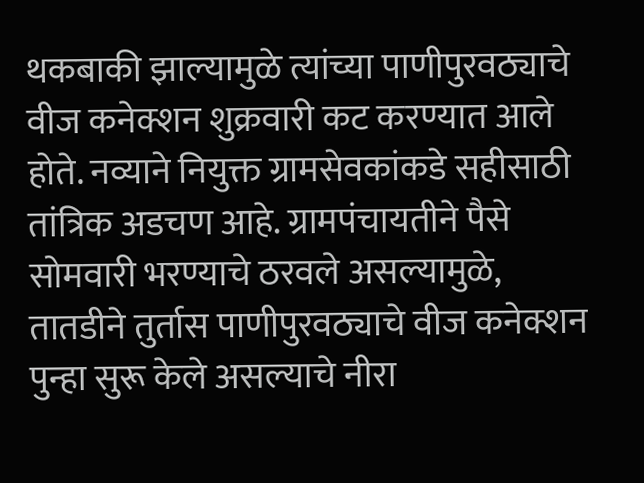थकबाकी झाल्यामुळे त्यांच्या पाणीपुरवठ्याचे वीज कनेक्शन शुक्रवारी कट करण्यात आले होते. नव्याने नियुक्त ग्रामसेवकांकडे सहीसाठी तांत्रिक अडचण आहे. ग्रामपंचायतीने पैसे सोमवारी भरण्याचे ठरवले असल्यामुळे, तातडीने तुर्तास पाणीपुरवठ्याचे वीज कनेक्शन पुन्हा सुरू केले असल्याचे नीरा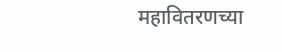महावितरणच्या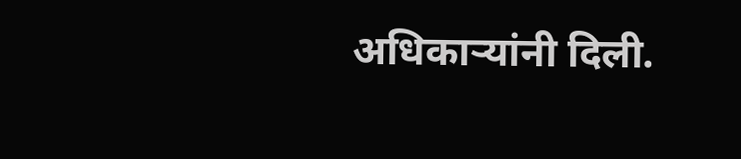अधिकाऱ्यांनी दिली.